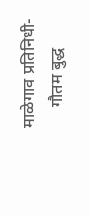माळेगाव प्रतिनिधी-
     गौतम बुद्ध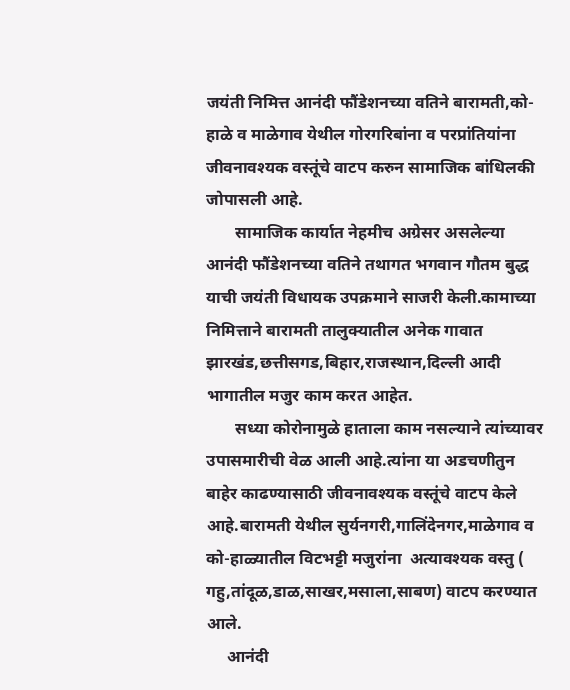जयंती निमित्त आनंदी फौंडेशनच्या वतिने बारामती,को-हाळे व माळेगाव येथील गोरगरिबांना व परप्रांतियांना जीवनावश्यक वस्तूंचे वाटप करुन सामाजिक बांधिलकी जोपासली आहे.
       सामाजिक कार्यात नेहमीच अग्रेसर असलेल्या आनंदी फौंडेशनच्या वतिने तथागत भगवान गौतम बुद्ध याची जयंती विधायक उपक्रमाने साजरी केली.कामाच्या निमित्ताने बारामती तालुक्यातील अनेक गावात झारखंड,छत्तीसगड,बिहार,राजस्थान,दिल्ली आदी भागातील मजुर काम करत आहेत.
       सध्या कोरोनामुळे हाताला काम नसल्याने त्यांच्यावर उपासमारीची वेळ आली आहे.त्यांना या अडचणीतुन बाहेर काढण्यासाठी जीवनावश्यक वस्तूंचे वाटप केले आहे.बारामती येथील सुर्यनगरी,गालिंदेनगर,माळेगाव व को-हाळ्यातील विटभट्टी मजुरांना  अत्यावश्यक वस्तु ( गहु,तांदूळ,डाळ,साखर,मसाला,साबण) वाटप करण्यात आले.
     आनंदी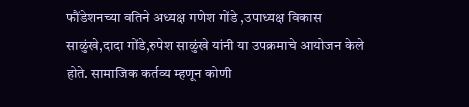फौंडेशनच्या वतिने अध्यक्ष गणेश गोंडे ,उपाध्यक्ष विकास साळुंखे,दादा गोंडे,रुपेश साळुंखे यांनी या उपक्रमाचे आयोजन केले होते. सामाजिक कर्तव्य म्हणून कोणी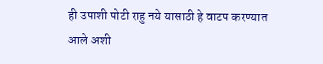ही उपाशी पोटी राहु नये यासाठी हे वाटप करण्यात आले अशी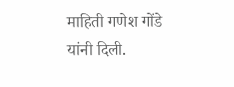माहिती गणेश गोंडे यांनी दिली.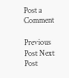Post a Comment

Previous Post Next Post